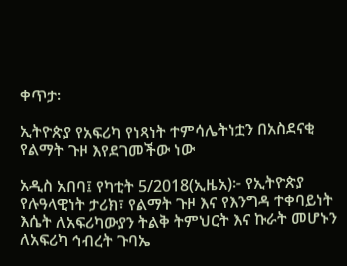ቀጥታ፡

ኢትዮጵያ የአፍሪካ የነጻነት ተምሳሌትነቷን በአስደናቂ የልማት ጉዞ እየደገመችው ነው

አዲስ አበባ፤ የካቲት 5/2018(ኢዜአ)፦ የኢትዮጵያ የሉዓላዊነት ታሪክ፣ የልማት ጉዞ እና የእንግዳ ተቀባይነት እሴት ለአፍሪካውያን ትልቅ ትምህርት እና ኩራት መሆኑን ለአፍሪካ ኅብረት ጉባኤ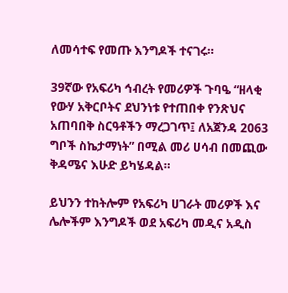ለመሳተፍ የመጡ እንግዶች ተናገሩ።

39ኛው የአፍሪካ ኅብረት የመሪዎች ጉባዔ “ዘላቂ የውሃ አቅርቦትና ደህንነቱ የተጠበቀ የንጽህና አጠባበቅ ስርዓቶችን ማረጋገጥ፤ ለአጀንዳ 2063 ግቦች ስኬታማነት” በሚል መሪ ሀሳብ በመጪው ቅዳሜና እሁድ ይካሄዳል።

ይህንን ተከትሎም የአፍሪካ ሀገራት መሪዎች እና ሌሎችም እንግዶች ወደ አፍሪካ መዲና አዲስ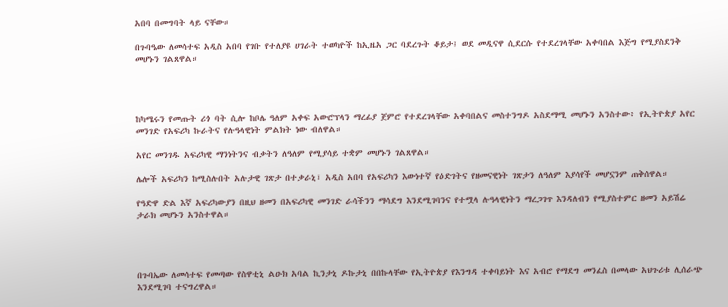አበባ በመግባት ላይ ናቸው።

በጉባዔው ለመሳተፍ አዲስ አበባ የገቡ የተለያዩ ሀገራት ተወካዮች ከኢዜአ ጋር ባደረጉት ቆይታ፤ ወደ መዲናዋ ሲደርሱ የተደረገላቸው አቀባበል እጅግ የሚያስደንቅ መሆኑን ገልጸዋል።




ከካሜሩን የመጡት ሪጎ ባት ሲሎ ከቦሌ ዓለም አቀፍ አውሮፕላን ማረፊያ ጀምሮ የተደረገላቸው አቀባበልና መስተንግዶ አስደማሚ መሆኑን አንስተው፥ የኢትዮጵያ አየር መንገድ የአፍሪካ ኩራትና የሉዓላዊነት ምልክት ነው ብለዋል።

አየር መንገዱ አፍሪካዊ ማንነትንና ብቃትን ለዓለም የሚያሳይ ተቋም መሆኑን ገልጸዋል።

ሌሎች አፍሪካን ከሚስሉበት አሉታዊ ገጽታ በተቃራኒ፣ አዲስ አበባ የአፍሪካን እውነተኛ የዕድገትና የዘመናዊነት ገጽታን ለዓለም እያሳየች መሆኗንም ጠቅሰዋል።

የዓድዋ ድል እኛ አፍሪካውያን በዚህ ዘመን በአፍሪካዊ መንገድ ራሳችንን ማሳደግ እንደሚገባንና የተሟላ ሉዓላዊነትን ማረጋገጥ እንዳለብን የሚያስተምር ዘመን አይሽሬ ታራክ መሆኑን አንስተዋል።




በጉባኤው ለመሳተፍ የመጣው የስዋቲኒ ልዑክ አባል ኪንታኒ ዶኩታኒ በበኩላቸው የኢትዮጵያ የእንግዳ ተቀባይነት እና አብሮ የማደግ መንፈስ በመላው አህጉሪቱ ሊሰራጭ እንደሚገባ ተናግረዋል።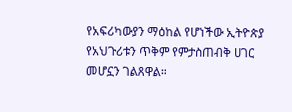የአፍሪካውያን ማዕከል የሆነችው ኢትዮጵያ የአህጉሪቱን ጥቅም የምታስጠብቅ ሀገር መሆኗን ገልጸዋል።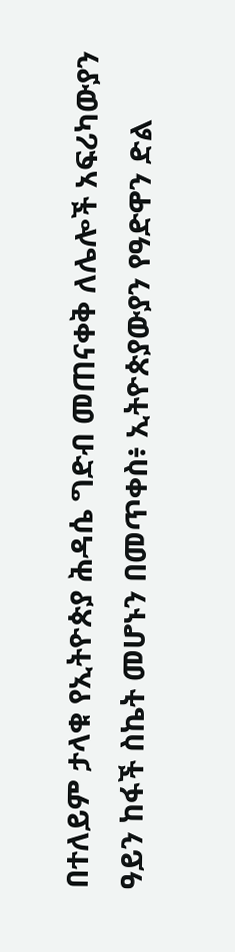በተለይም ታላቁ የኢትዮጵያ ሕዳሴ ግድብ መጠናቀቅ ለሌሎች አፍሪካውያን ዓይን ከፋች ስኬት መሆኑን በመጥቀስ፥ ኢትዮጵያውያን የዓድዋን ድል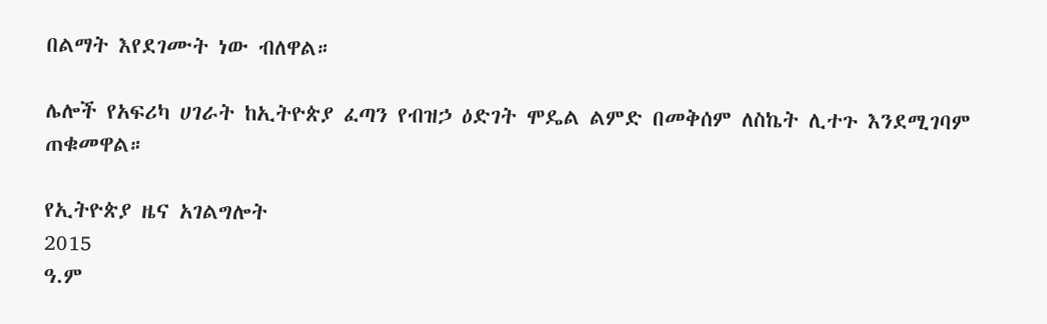በልማት እየደገሙት ነው ብለዋል።

ሌሎች የአፍሪካ ሀገራት ከኢትዮጵያ ፈጣን የብዝኃ ዕድገት ሞዴል ልምድ በመቅሰም ለስኬት ሊተጉ እንደሚገባም ጠቁመዋል።

የኢትዮጵያ ዜና አገልግሎት
2015
ዓ.ም